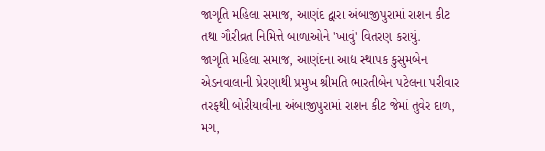જાગૃતિ મહિલા સમાજ, આણંદ દ્વારા અંબાજીપુરામાં રાશન કીટ તથા ગૌરીવ્રત નિમિત્તે બાળાઓને 'ખાવું' વિતરણ કરાયું.
જાગૃતિ મહિલા સમાજ, આણંદના આદ્ય સ્થાપક કુસુમબેન એડનવાલાની પ્રેરણાથી પ્રમુખ શ્રીમતિ ભારતીબેન પટેલના પરીવાર તરફથી બોરીયાવીના અંબાજીપુરામાં રાશન કીટ જેમાં તુવેર દાળ, મગ,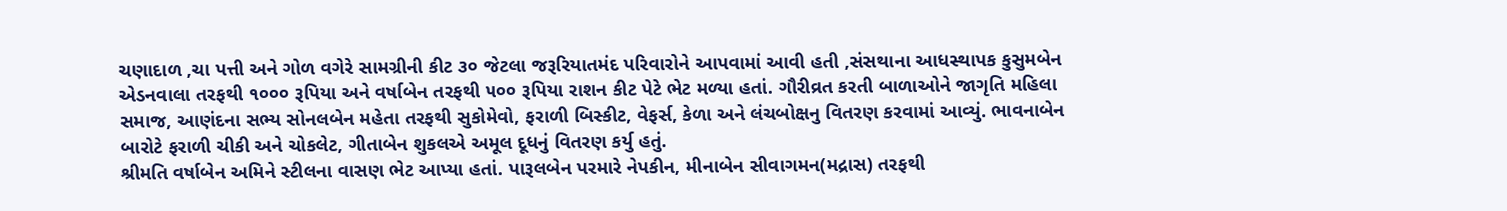ચણાદાળ ,ચા પત્તી અને ગોળ વગેરે સામગ્રીની કીટ ૩૦ જેટલા જરૂરિયાતમંદ પરિવારોને આપવામાં આવી હતી ,સંસથાના આધસ્થાપક કુસુમબેન એડનવાલા તરફથી ૧૦૦૦ રૂપિયા અને વર્ષાબેન તરફથી ૫૦૦ રૂપિયા રાશન કીટ પેટે ભેટ મળ્યા હતાં. ગૌરીવ્રત કરતી બાળાઓને જાગૃતિ મહિલા સમાજ, આણંદના સભ્ય સોનલબેન મહેતા તરફથી સુકોમેવો, ફરાળી બિસ્કીટ, વેફર્સ, કેળા અને લંચબોક્ષનુ વિતરણ કરવામાં આવ્યું. ભાવનાબેન બારોટે ફરાળી ચીકી અને ચોકલેટ, ગીતાબેન શુકલએ અમૂલ દૂધનું વિતરણ કર્યુ હતું.
શ્રીમતિ વર્ષાબેન અમિને સ્ટીલના વાસણ ભેટ આપ્યા હતાં. પારૂલબેન પરમારે નેપકીન, મીનાબેન સીવાગમન(મદ્રાસ) તરફથી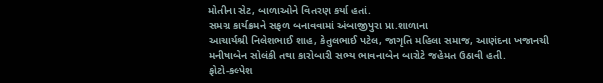મોતીના સેટ, બાળાઓને વિતરણ કર્યા હતાં.
સમગ્ર કાર્યક્રમને સફળ બનાવવામાં અંબાજીપુરા પ્રા.શાળાના
આચાર્યશ્રી નિલેશભાઈ શાહ, કેતુલભાઈ પટેલ, જાગૃતિ મહિલા સમાજ, આણંદના ખજાનચી મનીષાબેન સોલંકી તથા કારોબારી સભ્ય ભાવનાબેન બારોટે જહેમત ઉઠાવી હતી.
ફોટો-કલ્પેશ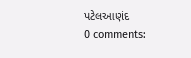પટેલઆણંદ
0 comments: